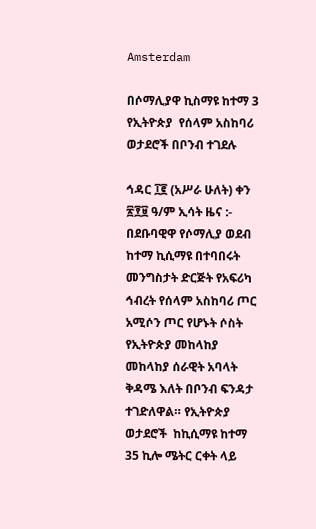Amsterdam

በሶማሊያዋ ኪስማዩ ከተማ 3 የኢትዮጵያ  የሰላም አስከባሪ ወታደሮች በቦንብ ተገደሉ

ኅዳር ፲፪ (አሥራ ሁለት) ቀን ፳፻፱ ዓ/ም ኢሳት ዜና :- በደቡባዊዋ የሶማሊያ ወደብ ከተማ ኪሲማዩ በተባበሩት መንግስታት ድርጅት የአፍሪካ ኅብረት የሰላም አስከባሪ ጦር አሚሶን ጦር የሆኑት ሶስት የኢትዮጵያ መከላከያ መከላከያ ሰራዊት አባላት ቅዳሜ እለት በቦንብ ፍንዳታ ተገድለዋል። የኢትዮጵያ ወታደሮች  ከኪሲማዩ ከተማ 35 ኪሎ ሜትር ርቀት ላይ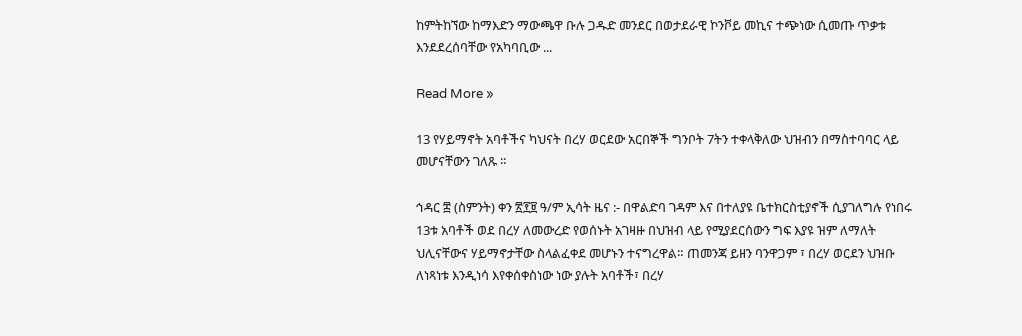ከምትከኘው ከማእድን ማውጫዋ ቡሉ ጋዱድ መንደር በወታደራዊ ኮንቮይ መኪና ተጭነው ሲመጡ ጥቃቱ እንደደረሰባቸው የአካባቢው ...

Read More »

13 የሃይማኖት አባቶችና ካህናት በረሃ ወርደው አርበኞች ግንቦት 7ትን ተቀላቅለው ህዝብን በማስተባባር ላይ መሆናቸውን ገለጹ ።

ኅዳር ፰ (ስምንት) ቀን ፳፻፱ ዓ/ም ኢሳት ዜና :- በዋልድባ ገዳም እና በተለያዩ ቤተክርስቲያኖች ሲያገለግሉ የነበሩ 13ቱ አባቶች ወደ በረሃ ለመውረድ የወሰኑት አገዛዙ በህዝብ ላይ የሚያደርሰውን ግፍ እያዩ ዝም ለማለት ህሊናቸውና ሃይማኖታቸው ስላልፈቀደ መሆኑን ተናግረዋል። ጠመንጃ ይዘን ባንዋጋም ፣ በረሃ ወርደን ህዝቡ ለነጻነቱ እንዲነሳ እየቀሰቀስነው ነው ያሉት አባቶች፣ በረሃ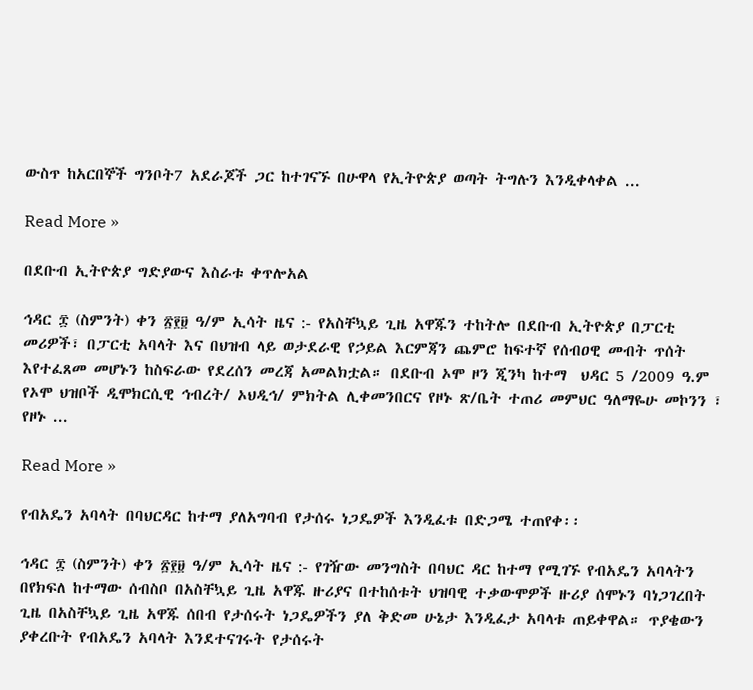ውስጥ ከአርበኞች ግንቦት7 አደራጆች ጋር ከተገናኙ በሁዋላ የኢትዮጵያ ወጣት ትግሉን እንዲቀላቀል ...

Read More »

በደቡብ ኢትዮጵያ ግድያውና እስራቱ ቀጥሎአል

ኅዳር ፰ (ስምንት) ቀን ፳፻፱ ዓ/ም ኢሳት ዜና :- የአስቸኳይ ጊዜ አዋጁን ተከትሎ በደቡብ ኢትዮጵያ በፓርቲ መሪዎች፣ በፓርቲ አባላት እና በህዝብ ላይ ወታደራዊ የኃይል እርምጃን ጨምሮ ከፍተኛ የሰብዐዊ መብት ጥሰት እየተፈጸመ መሆኑን ከስፍራው የደረሰን መረጃ አመልክቷል። በደቡብ ኦሞ ዞን ጂንካ ከተማ  ህዳር 5 /2009 ዓ.ም የኦሞ ህዝቦች ዲሞክርሲዊ ኅብረት/ ኦህዲኅ/ ምክትል ሊቀመንበርና የዞኑ ጽ/ቤት ተጠሪ መምህር ዓለማዬሁ መኮንን ፣ የዞኑ ...

Read More »

የብአዴን አባላት በባህርዳር ከተማ ያለአግባብ የታሰሩ ነጋዴዎች እንዲፈቱ በድጋሜ ተጠየቀ፡፡

ኅዳር ፰ (ስምንት) ቀን ፳፻፱ ዓ/ም ኢሳት ዜና :- የገዥው መንግስት በባህር ዳር ከተማ የሚገኙ የብአዴን አባላትን በየክፍለ ከተማው ሰብስቦ በአስቸኳይ ጊዜ አዋጁ ዙሪያና በተከሰቱት ህዝባዊ ተቃውሞዎች ዙሪያ ሰሞኑን ባነጋገረበት ጊዜ በአስቸኳይ ጊዜ አዋጁ ሰበብ የታሰሩት ነጋዴዎችን ያለ ቅድመ ሁኔታ እንዲፈታ አባላቱ ጠይቀዋል። ጥያቄውን ያቀረቡት የብአዴን አባላት እንደተናገሩት የታሰሩት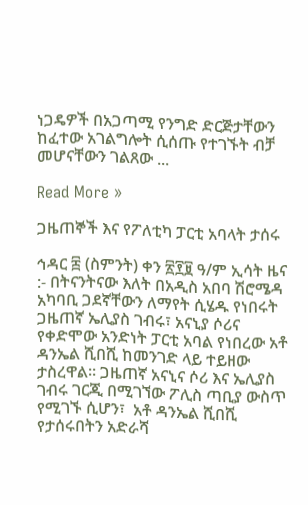ነጋዴዎች በአጋጣሚ የንግድ ድርጅታቸውን ከፈተው አገልግሎት ሲሰጡ የተገኙት ብቻ መሆናቸውን ገልጸው ...

Read More »

ጋዜጠኞች እና የፖለቲካ ፓርቲ አባላት ታሰሩ

ኅዳር ፰ (ስምንት) ቀን ፳፻፱ ዓ/ም ኢሳት ዜና :- በትናንትናው እለት በአዲስ አበባ ሽሮሜዳ አካባቢ ጋደኛቸውን ለማየት ሲሄዱ የነበሩት ጋዜጠኛ ኤሊያስ ገብሩ፣ አናኒያ ሶሪና የቀድሞው አንድነት ፓርቲ አባል የነበረው አቶ ዳንኤል ሺበሺ ከመንገድ ላይ ተይዘው ታስረዋል። ጋዜጠኛ አናኒና ሶሪ እና ኤሊያስ ገብሩ ገርጂ በሚገኘው ፖሊስ ጣቢያ ውስጥ የሚገኙ ሲሆን፣  አቶ ዳንኤል ሺበሺ  የታሰሩበትን አድራሻ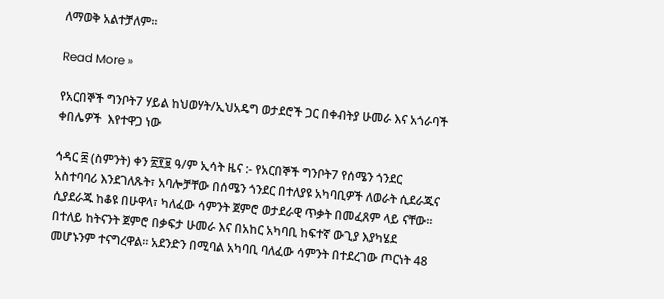ለማወቅ አልተቻለም።

Read More »

የአርበኞች ግንቦት7 ሃይል ከህወሃት/ኢህአዴግ ወታደሮች ጋር በቀብትያ ሁመራ እና አጎራባች ቀበሌዎች  እየተዋጋ ነው

ኅዳር ፰ (ስምንት) ቀን ፳፻፱ ዓ/ም ኢሳት ዜና :- የአርበኞች ግንቦት7 የሰሜን ጎንደር አስተባባሪ እንደገለጹት፣ አባሎቻቸው በሰሜን ጎንደር በተለያዩ አካባቢዎች ለወራት ሲደራጁና ሲያደራጁ ከቆዩ በሁዋላ፣ ካለፈው ሳምንት ጀምሮ ወታደራዊ ጥቃት በመፈጸም ላይ ናቸው። በተለይ ከትናንት ጀምሮ በቃፍታ ሁመራ እና በአከር አካባቢ ከፍተኛ ውጊያ እያካሄደ መሆኑንም ተናግረዋል። አደንድን በሚባል አካባቢ ባለፈው ሳምንት በተደረገው ጦርነት 48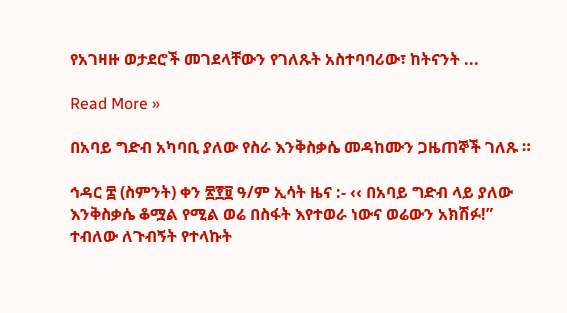የአገዛዙ ወታደሮች መገደላቸውን የገለጹት አስተባባሪው፣ ከትናንት ...

Read More »

በአባይ ግድብ አካባቢ ያለው የስራ እንቅስቃሴ መዳከሙን ጋዜጠኞች ገለጹ ።

ኅዳር ፰ (ስምንት) ቀን ፳፻፱ ዓ/ም ኢሳት ዜና :- ‹‹ በአባይ ግድብ ላይ ያለው እንቅስቃሴ ቆሟል የሚል ወሬ በስፋት እየተወራ ነውና ወሬውን አክሽፉ!” ተብለው ለጉብኝት የተላኩት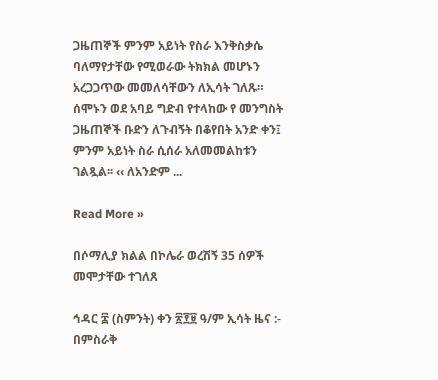ጋዜጠኞች ምንም አይነት የስራ እንቅስቃሴ ባለማየታቸው የሚወራው ትክክል መሆኑን አረጋጋጥው መመለሳቸውን ለኢሳት ገለጹ። ሰሞኑን ወደ አባይ ግድብ የተላከው የ መንግስት ጋዜጠኞች ቡድን ለጉብኝት በቆየበት አንድ ቀን፤ ምንም አይነት ስራ ሲሰራ አለመመልከቱን ገልጿል፡፡ ‹‹ ለአንድም ...

Read More »

በሶማሊያ ክልል በኮሌራ ወረሽኝ 35 ሰዎች መሞታቸው ተገለጸ

ኅዳር ፰ (ስምንት) ቀን ፳፻፱ ዓ/ም ኢሳት ዜና :- በምስራቅ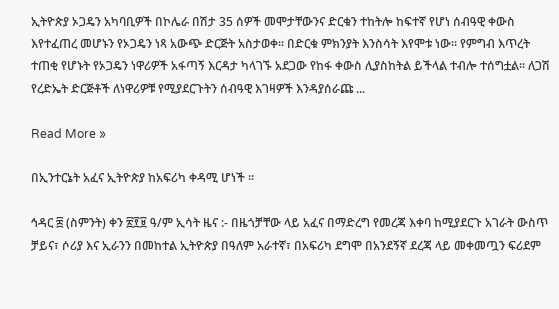ኢትዮጵያ ኦጋዴን አካባቢዎች በኮሌራ በሽታ 35 ሰዎች መሞታቸውንና ድርቁን ተከትሎ ከፍተኛ የሆነ ሰብዓዊ ቀውስ እየተፈጠረ መሆኑን የኦጋዴን ነጻ አውጭ ድርጅት አስታወቀ። በድርቁ ምክንያት እንስሳት እየሞቱ ነው። የምግብ እጥረት ተጠቂ የሆኑት የኦጋዴን ነዋሪዎች አፋጣኝ እርዳታ ካላገኙ አደጋው የከፋ ቀውስ ሊያስከትል ይችላል ተብሎ ተሰግቷል። ለጋሽ የረድኤት ድርጅቶች ለነዋሪዎቹ የሚያደርጉትን ሰብዓዊ እገዛዎች እንዳያሰራጩ ...

Read More »

በኢንተርኔት አፈና ኢትዮጵያ ከአፍሪካ ቀዳሚ ሆነች ።

ኅዳር ፰ (ስምንት) ቀን ፳፻፱ ዓ/ም ኢሳት ዜና :- በዜጎቻቸው ላይ አፈና በማድረግ የመረጃ እቀባ ከሚያደርጉ አገራት ውስጥ ቻይና፣ ሶሪያ እና ኢራንን በመከተል ኢትዮጵያ በዓለም አራተኛ፣ በአፍሪካ ደግሞ በአንደኝኛ ደረጃ ላይ መቀመጧን ፍሪደም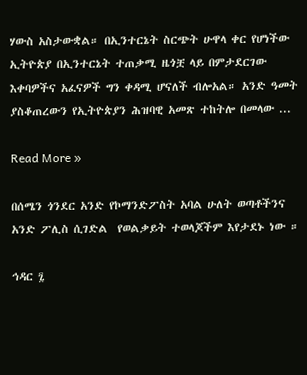ሃውስ አስታውቋል። በኢንተርኔት ስርጭት ሁዋላ ቀር የሆነችው ኢትዮጵያ በኢንተርኔት ተጠቃሚ ዜጎቿ ላይ በምታደርገው እቀባዎችና አፈናዎች ግን ቀዳሚ ሆናለች ብሎአል። አንድ ዓመት ያስቆጠረውን የኢትዮጵያን ሕዝባዊ አመጽ ተከትሎ በመላው ...

Read More »

በሰሜን ጎንደር አንድ የኮማንድፖስት አባል ሁለት ወጣቶችንና አንድ ፖሊስ ሲገድል  የወልቃይት ተወላጆችም እየታደኑ ነው ።

ኅዳር ፯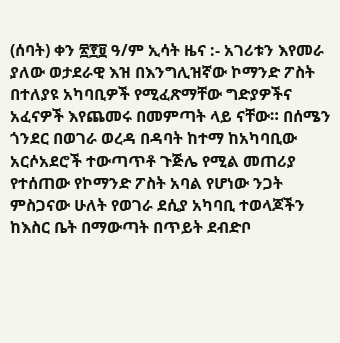(ሰባት) ቀን ፳፻፱ ዓ/ም ኢሳት ዜና :- አገሪቱን እየመራ ያለው ወታደራዊ እዝ በእንግሊዝኛው ኮማንድ ፖስት በተለያዩ አካባቢዎች የሚፈጽማቸው ግድያዎችና አፈናዎች እየጨመሩ በመምጣት ላይ ናቸው። በሰሜን ጎንደር በወገራ ወረዳ በዳባት ከተማ ከአካባቢው አርሶአደሮች ተውጣጥቶ ጉጅሌ የሚል መጠሪያ የተሰጠው የኮማንድ ፖስት አባል የሆነው ንጋት ምስጋናው ሁለት የወገራ ደሲያ አካባቢ ተወላጆችን ከእስር ቤት በማውጣት በጥይት ደብድቦ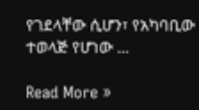የገደላቸው ሲሆን፣ የአካባቢው ተወላጅ የሆነው ...

Read More »